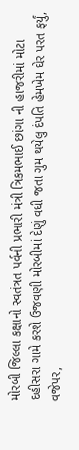મોરબી જિલ્લા કક્ષાનો સ્વતંત્રત પર્વની પ્રભારી મંત્રી ત્રિકમભાઈ છાંગા ની હાજરીમાં મોટા દહીસરા ગામે કરશે ઉજવણી મોરબીમાં દેણું વધી જતા ગુમ થયેલુ દંપતિ હેમખેમ ઘેર પરત ફર્યું, વજેપર,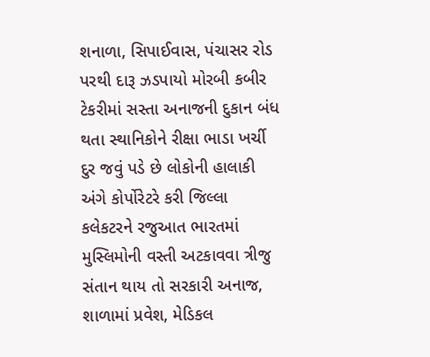શનાળા, સિપાઈવાસ, પંચાસર રોડ પરથી દારૂ ઝડપાયો મોરબી કબીર ટેકરીમાં સસ્તા અનાજની દુકાન બંધ થતા સ્થાનિકોને રીક્ષા ભાડા ખર્ચી દુર જવું પડે છે લોકોની હાલાકી અંગે કોર્પોરેટરે કરી જિલ્લા કલેકટરને રજુઆત ભારતમાં મુસ્લિમોની વસ્તી અટકાવવા ત્રીજુ સંતાન થાય તો સરકારી અનાજ, શાળામાં પ્રવેશ, મેડિકલ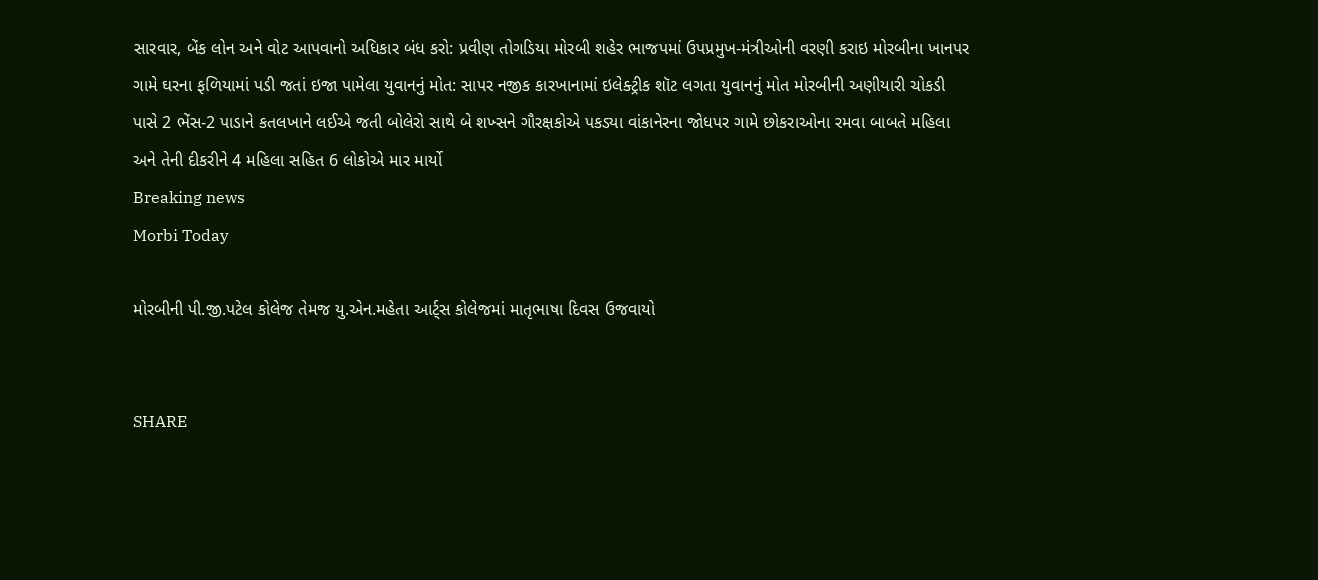સારવાર, બેંક લોન અને વોટ આપવાનો અધિકાર બંધ કરો: પ્રવીણ તોગડિયા મોરબી શહેર ભાજપમાં ઉપપ્રમુખ-મંત્રીઓની વરણી કરાઇ મોરબીના ખાનપર ગામે ઘરના ફળિયામાં પડી જતાં ઇજા પામેલા યુવાનનું મોત: સાપર નજીક કારખાનામાં ઇલેક્ટ્રીક શૉટ લગતા યુવાનનું મોત મોરબીની અણીયારી ચોકડી પાસે 2 ભેંસ-2 પાડાને કતલખાને લઈએ જતી બોલેરો સાથે બે શખ્સને ગૌરક્ષકોએ પકડ્યા વાંકાનેરના જોધપર ગામે છોકરાઓના રમવા બાબતે મહિલા અને તેની દીકરીને 4 મહિલા સહિત 6 લોકોએ માર માર્યો
Breaking news
Morbi Today

મોરબીની પી.જી.પટેલ કોલેજ તેમજ યુ.એન.મહેતા આર્ટ્સ કોલેજમાં માતૃભાષા દિવસ ઉજવાયો


SHARE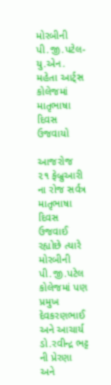મોરબીની પી.જી.પટેલ- યુ.એન. મહેતા આર્ટ્સ કોલેજમાં માતૃભાષા દિવસ ઉજવાયો

આજરોજ ૨૧ ફેબ્રુઆરી ના રોજ સર્વત્ર માતૃભાષા દિવસ ઉજવાઈ રહ્યોછે ત્યારે મોરબીની પી.જી.પટેલ કોલેજમાં પણ પ્રમુખ દેવકરણભાઈ અને આચાર્ય ડો.રવીન્દ્ર ભટ્ટ ની પ્રેરણા અને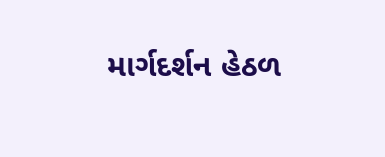માર્ગદર્શન હેઠળ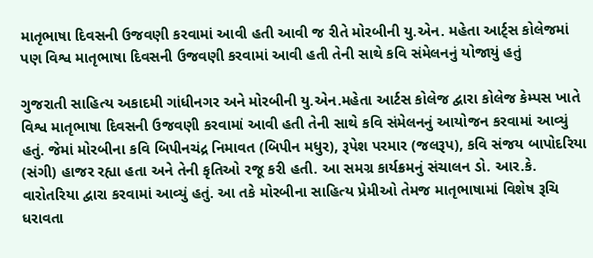માતૃભાષા દિવસની ઉજવણી કરવામાં આવી હતી આવી જ રીતે મોરબીની યુ.એન. મહેતા આર્ટ્સ કોલેજમાં પણ વિશ્વ માતૃભાષા દિવસની ઉજવણી કરવામાં આવી હતી તેની સાથે કવિ સંમેલનનું યોજાયું હતું

ગુજરાતી સાહિત્ય અકાદમી ગાંધીનગર અને મોરબીની યુ.એન.મહેતા આર્ટસ કોલેજ દ્વારા કોલેજ કેમ્પસ ખાતે વિશ્વ માતૃભાષા દિવસની ઉજવણી કરવામાં આવી હતી તેની સાથે કવિ સંમેલનનું આયોજન કરવામાં આવ્યું હતું. જેમાં મોરબીના કવિ બિપીનચંદ્ર નિમાવત (બિપીન મધુર), રૂપેશ પરમાર (જલરૂપ), કવિ સંજય બાપોદરિયા (સંગી) હાજર રહ્યા હતા અને તેની કૃતિઓ રજૂ કરી હતી. આ સમગ્ર કાર્યક્રમનું સંચાલન ડો. આર.કે. વારોતરિયા દ્વારા કરવામાં આવ્યું હતું. આ તકે મોરબીના સાહિત્ય પ્રેમીઓ તેમજ માતૃભાષામાં વિશેષ રૂચિ ધરાવતા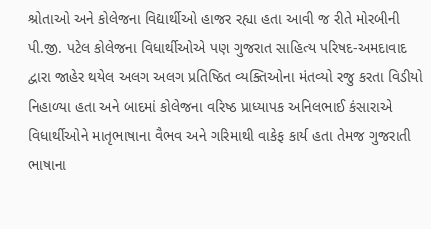શ્રોતાઓ અને કોલેજના વિદ્યાર્થીઓ હાજર રહ્યા હતા આવી જ રીતે મોરબીની પી.જી. પટેલ કોલેજના વિધાર્થીઓએ પણ ગુજરાત સાહિત્ય પરિષદ-અમદાવાદ  દ્વારા જાહેર થયેલ અલગ અલગ પ્રતિષ્ઠિત વ્યક્તિઓના મંતવ્યો રજુ કરતા વિડીયો નિહાળ્યા હતા અને બાદમાં કોલેજના વરિષ્ઠ પ્રાધ્યાપક અનિલભાઈ કંસારાએ વિધાર્થીઓને માતૃભાષાના વૈભવ અને ગરિમાથી વાકેફ કાર્ય હતા તેમજ ગુજરાતી ભાષાના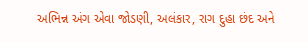અભિન્ન અંગ એવા જોડણી, અલંકાર, રાગ દુહા છંદ અને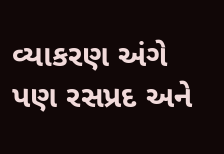વ્યાકરણ અંગે પણ રસપ્રદ અને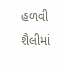હળવી શૈલીમાં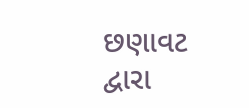છણાવટ દ્વારા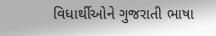વિધાર્થીઓને ગુજરાતી ભાષા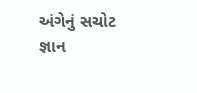અંગેનું સચોટ જ્ઞાન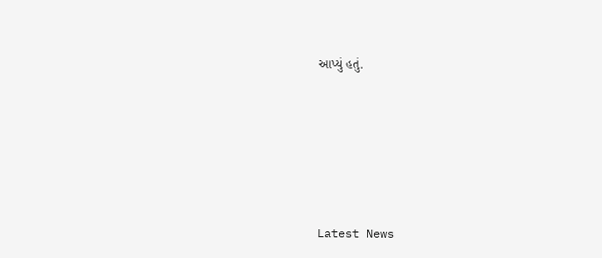આપ્યું હતું.






Latest News